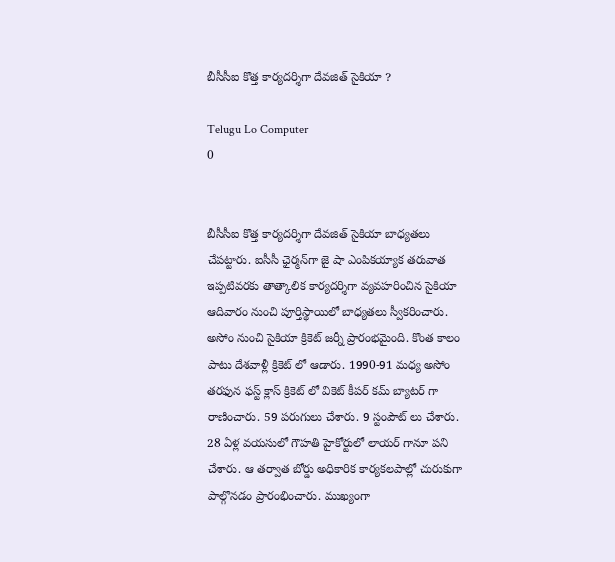బీసీసీఐ కొత్త కార్యదర్శిగా దేవజిత్ సైకియా ?

Telugu Lo Computer
0


బీసీసీఐ కొత్త కార్యదర్శిగా దేవజిత్ సైకియా బాధ్యతలు చేపట్టారు. ఐసీసీ ఛైర్మన్‌గా జై షా ఎంపికయ్యాక తరువాత ఇప్పటివరకు తాత్కాలిక కార్యదర్శిగా వ్యవహరించిన సైకియా ఆదివారం నుంచి పూర్తిస్థాయిలో బాధ్యతలు స్వీకరించారు. అసోం నుంచి సైకియా క్రికెట్ జర్నీ ప్రారంభమైంది. కొంత కాలం పాటు దేశవాళ్లీ క్రికెట్ లో ఆడారు. 1990-91 మధ్య అసోం తరఫున ఫస్ట్ క్లాస్ క్రికెట్ లో వికెట్ కీపర్ కమ్ బ్యాటర్ గా రాణించారు. 59 పరుగులు చేశారు. 9 స్టంపౌట్ లు చేశారు. 28 ఏళ్ల వయసులో గౌహతి హైకోర్టులో లాయర్ గానూ పని చేశారు. ఆ తర్వాత బోర్డు అధికారిక కార్యకలపాల్లో చురుకుగా పాల్గొనడం ప్రారంభించారు. ముఖ్యంగా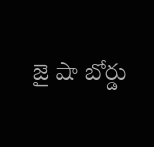జై షా బోర్డు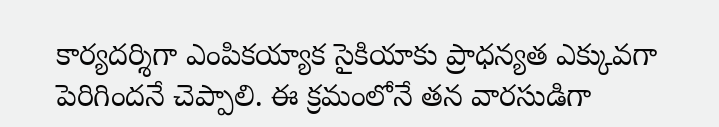కార్యదర్శిగా ఎంపికయ్యాక సైకియాకు ప్రాధన్యత ఎక్కువగా పెరిగిందనే చెప్పాలి. ఈ క్రమంలోనే తన వారసుడిగా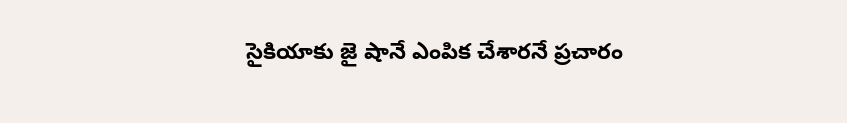సైకియాకు జై షానే ఎంపిక చేశారనే ప్రచారం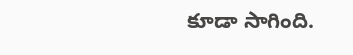కూడా సాగింది.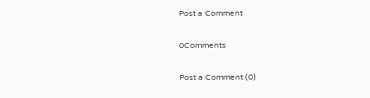Post a Comment

0Comments

Post a Comment (0)